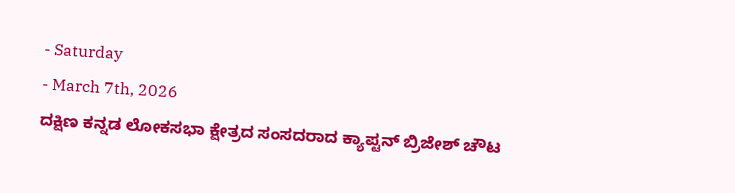- Saturday
- March 7th, 2026
ದಕ್ಷಿಣ ಕನ್ನಡ ಲೋಕಸಭಾ ಕ್ಷೇತ್ರದ ಸಂಸದರಾದ ಕ್ಯಾಪ್ಟನ್ ಬ್ರಿಜೇಶ್ ಚೌಟ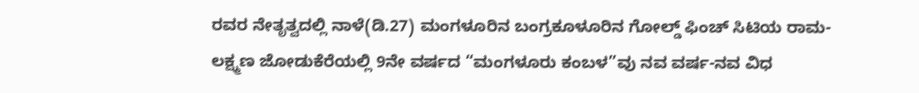ರವರ ನೇತೃತ್ವದಲ್ಲಿ ನಾಳೆ(ಡಿ.27) ಮಂಗಳೂರಿನ ಬಂಗ್ರಕೂಳೂರಿನ ಗೋಲ್ಡ್ ಫಿಂಚ್ ಸಿಟಿಯ ರಾಮ-ಲಕ್ಷ್ಮಣ ಜೋಡುಕೆರೆಯಲ್ಲಿ 9ನೇ ವರ್ಷದ “ಮಂಗಳೂರು ಕಂಬಳ”ವು ನವ ವರ್ಷ-ನವ ವಿಧ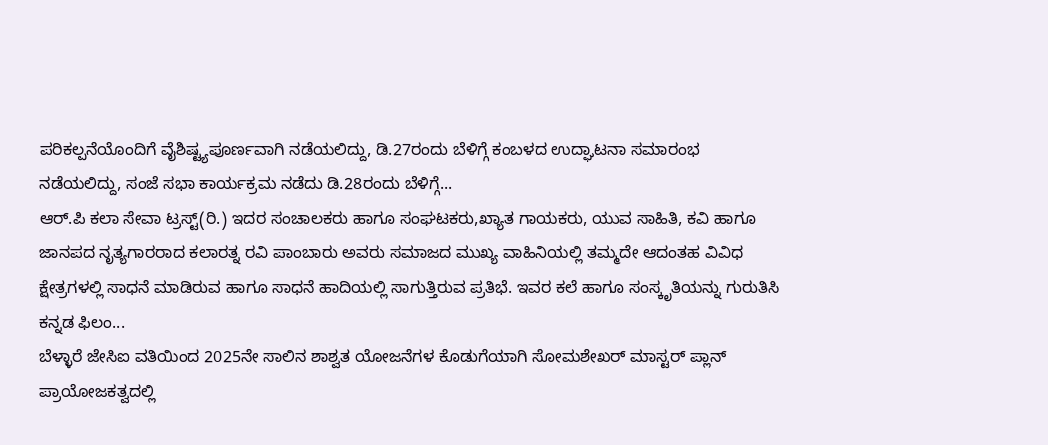ಪರಿಕಲ್ಪನೆಯೊಂದಿಗೆ ವೈಶಿಷ್ಟ್ಯಪೂರ್ಣವಾಗಿ ನಡೆಯಲಿದ್ದು, ಡಿ.27ರಂದು ಬೆಳಿಗ್ಗೆ ಕಂಬಳದ ಉದ್ಘಾಟನಾ ಸಮಾರಂಭ ನಡೆಯಲಿದ್ದು, ಸಂಜೆ ಸಭಾ ಕಾರ್ಯಕ್ರಮ ನಡೆದು ಡಿ.28ರಂದು ಬೆಳಿಗ್ಗೆ...
ಆರ್.ಪಿ ಕಲಾ ಸೇವಾ ಟ್ರಸ್ಟ್(ರಿ.) ಇದರ ಸಂಚಾಲಕರು ಹಾಗೂ ಸಂಘಟಕರು,ಖ್ಯಾತ ಗಾಯಕರು, ಯುವ ಸಾಹಿತಿ, ಕವಿ ಹಾಗೂ ಜಾನಪದ ನೃತ್ಯಗಾರರಾದ ಕಲಾರತ್ನ ರವಿ ಪಾಂಬಾರು ಅವರು ಸಮಾಜದ ಮುಖ್ಯ ವಾಹಿನಿಯಲ್ಲಿ ತಮ್ಮದೇ ಆದಂತಹ ವಿವಿಧ ಕ್ಷೇತ್ರಗಳಲ್ಲಿ ಸಾಧನೆ ಮಾಡಿರುವ ಹಾಗೂ ಸಾಧನೆ ಹಾದಿಯಲ್ಲಿ ಸಾಗುತ್ತಿರುವ ಪ್ರತಿಭೆ. ಇವರ ಕಲೆ ಹಾಗೂ ಸಂಸ್ಕೃತಿಯನ್ನು ಗುರುತಿಸಿ ಕನ್ನಡ ಫಿಲಂ...
ಬೆಳ್ಳಾರೆ ಜೇಸಿಐ ವತಿಯಿಂದ 2025ನೇ ಸಾಲಿನ ಶಾಶ್ವತ ಯೋಜನೆಗಳ ಕೊಡುಗೆಯಾಗಿ ಸೋಮಶೇಖರ್ ಮಾಸ್ಟರ್ ಪ್ಲಾನ್ ಪ್ರಾಯೋಜಕತ್ವದಲ್ಲಿ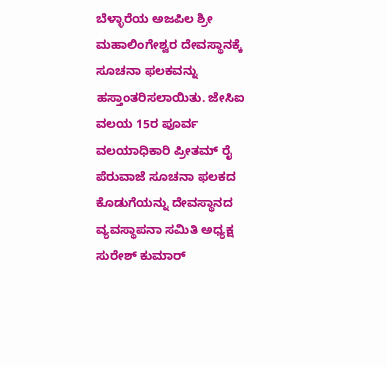ಬೆಳ್ಳಾರೆಯ ಅಜಪಿಲ ಶ್ರೀ ಮಹಾಲಿಂಗೇಶ್ವರ ದೇವಸ್ಥಾನಕ್ಕೆ ಸೂಚನಾ ಫಲಕವನ್ನು ಹಸ್ತಾಂತರಿಸಲಾಯಿತು. ಜೇಸಿಐ ವಲಯ 15ರ ಪೂರ್ವ ವಲಯಾಧಿಕಾರಿ ಪ್ರೀತಮ್ ರೈ ಪೆರುವಾಜೆ ಸೂಚನಾ ಫಲಕದ ಕೊಡುಗೆಯನ್ನು ದೇವಸ್ಥಾನದ ವ್ಯವಸ್ಥಾಪನಾ ಸಮಿತಿ ಅಧ್ಯಕ್ಷ ಸುರೇಶ್ ಕುಮಾರ್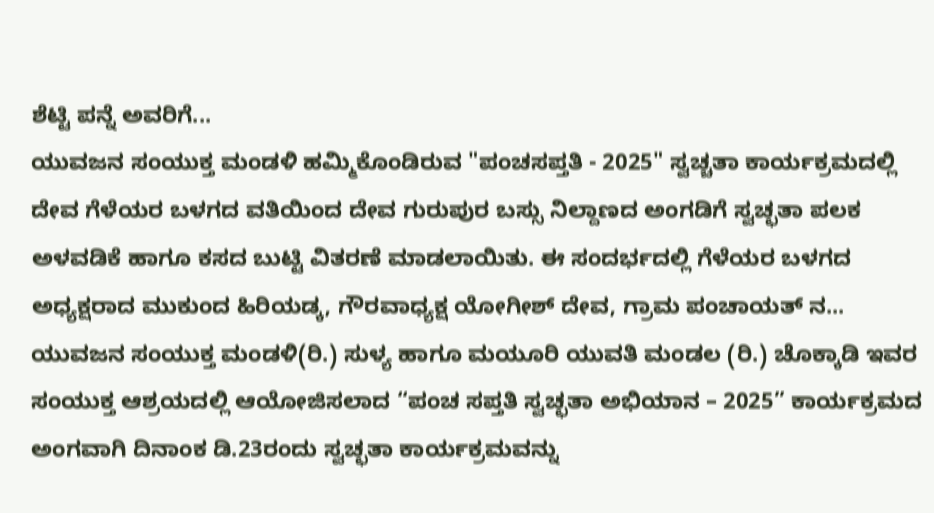ಶೆಟ್ಟಿ ಪನ್ನೆ ಅವರಿಗೆ...
ಯುವಜನ ಸಂಯುಕ್ತ ಮಂಡಳಿ ಹಮ್ಮಿಕೊಂಡಿರುವ "ಪಂಚಸಪ್ತತಿ - 2025" ಸ್ವಚ್ಚತಾ ಕಾರ್ಯಕ್ರಮದಲ್ಲಿ ದೇವ ಗೆಳೆಯರ ಬಳಗದ ವತಿಯಿಂದ ದೇವ ಗುರುಪುರ ಬಸ್ಸು ನಿಲ್ದಾಣದ ಅಂಗಡಿಗೆ ಸ್ವಚ್ಛತಾ ಪಲಕ ಅಳವಡಿಕೆ ಹಾಗೂ ಕಸದ ಬುಟ್ಟಿ ವಿತರಣೆ ಮಾಡಲಾಯಿತು. ಈ ಸಂದರ್ಭದಲ್ಲಿ ಗೆಳೆಯರ ಬಳಗದ ಅಧ್ಯಕ್ಷರಾದ ಮುಕುಂದ ಹಿರಿಯಡ್ಕ, ಗೌರವಾಧ್ಯಕ್ಷ ಯೋಗೀಶ್ ದೇವ, ಗ್ರಾಮ ಪಂಚಾಯತ್ ನ...
ಯುವಜನ ಸಂಯುಕ್ತ ಮಂಡಳಿ(ರಿ.) ಸುಳ್ಯ ಹಾಗೂ ಮಯೂರಿ ಯುವತಿ ಮಂಡಲ (ರಿ.) ಚೊಕ್ಕಾಡಿ ಇವರ ಸಂಯುಕ್ತ ಆಶ್ರಯದಲ್ಲಿ ಆಯೋಜಿಸಲಾದ “ಪಂಚ ಸಪ್ತತಿ ಸ್ವಚ್ಛತಾ ಅಭಿಯಾನ – 2025” ಕಾರ್ಯಕ್ರಮದ ಅಂಗವಾಗಿ ದಿನಾಂಕ ಡಿ.23ರಂದು ಸ್ವಚ್ಛತಾ ಕಾರ್ಯಕ್ರಮವನ್ನು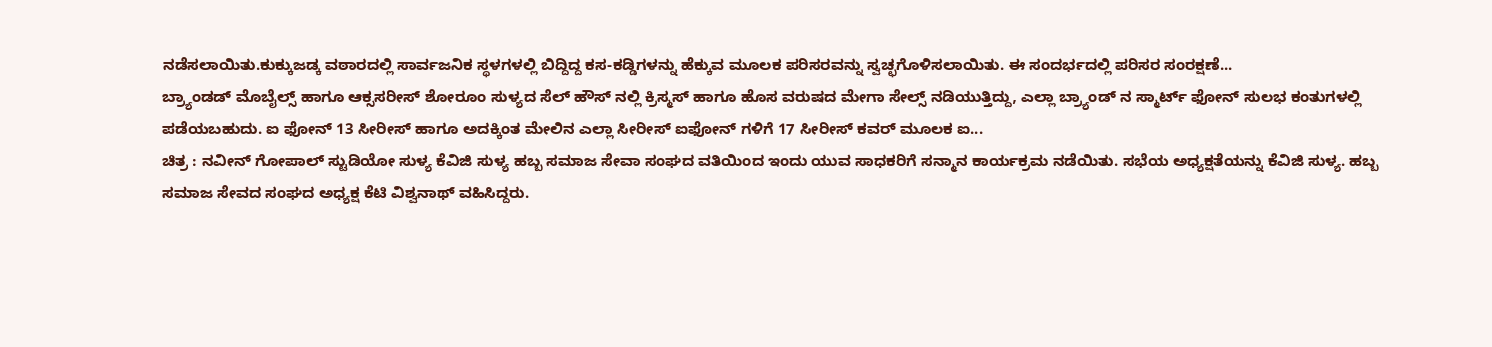ನಡೆಸಲಾಯಿತು.ಕುಕ್ಕುಜಡ್ಕ ವಠಾರದಲ್ಲಿ ಸಾರ್ವಜನಿಕ ಸ್ಥಳಗಳಲ್ಲಿ ಬಿದ್ದಿದ್ದ ಕಸ-ಕಡ್ಡಿಗಳನ್ನು ಹೆಕ್ಕುವ ಮೂಲಕ ಪರಿಸರವನ್ನು ಸ್ವಚ್ಛಗೊಳಿಸಲಾಯಿತು. ಈ ಸಂದರ್ಭದಲ್ಲಿ ಪರಿಸರ ಸಂರಕ್ಷಣೆ...
ಬ್ರ್ಯಾಂಡಡ್ ಮೊಬೈಲ್ಸ್ ಹಾಗೂ ಆಕ್ಸಸರೀಸ್ ಶೋರೂಂ ಸುಳ್ಯದ ಸೆಲ್ ಹೌಸ್ ನಲ್ಲಿ ಕ್ರಿಸ್ಮಸ್ ಹಾಗೂ ಹೊಸ ವರುಷದ ಮೇಗಾ ಸೇಲ್ಸ್ ನಡಿಯುತ್ತಿದ್ದು, ಎಲ್ಲಾ ಬ್ರ್ಯಾಂಡ್ ನ ಸ್ಮಾರ್ಟ್ ಫೋನ್ ಸುಲಭ ಕಂತುಗಳಲ್ಲಿ ಪಡೆಯಬಹುದು. ಐ ಫೋನ್ 13 ಸೀರೀಸ್ ಹಾಗೂ ಅದಕ್ಕಿಂತ ಮೇಲಿನ ಎಲ್ಲಾ ಸೀರೀಸ್ ಐಫೋನ್ ಗಳಿಗೆ 17 ಸೀರೀಸ್ ಕವರ್ ಮೂಲಕ ಐ...
ಚಿತ್ರ : ನವೀನ್ ಗೋಪಾಲ್ ಸ್ಟುಡಿಯೋ ಸುಳ್ಯ ಕೆವಿಜಿ ಸುಳ್ಯ ಹಬ್ಬ ಸಮಾಜ ಸೇವಾ ಸಂಘದ ವತಿಯಿಂದ ಇಂದು ಯುವ ಸಾಧಕರಿಗೆ ಸನ್ಮಾನ ಕಾರ್ಯಕ್ರಮ ನಡೆಯಿತು. ಸಭೆಯ ಅಧ್ಯಕ್ಷತೆಯನ್ನು ಕೆವಿಜಿ ಸುಳ್ಯ. ಹಬ್ಬ ಸಮಾಜ ಸೇವದ ಸಂಘದ ಅಧ್ಯಕ್ಷ ಕೆಟಿ ವಿಶ್ವನಾಥ್ ವಹಿಸಿದ್ದರು.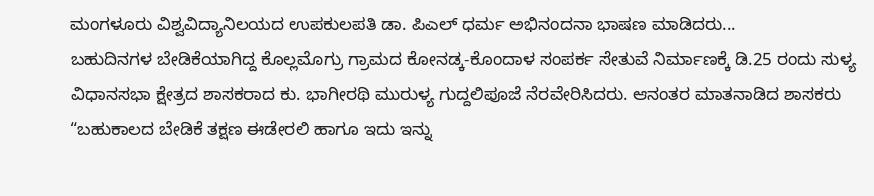ಮಂಗಳೂರು ವಿಶ್ವವಿದ್ಯಾನಿಲಯದ ಉಪಕುಲಪತಿ ಡಾ. ಪಿಎಲ್ ಧರ್ಮ ಅಭಿನಂದನಾ ಭಾಷಣ ಮಾಡಿದರು...
ಬಹುದಿನಗಳ ಬೇಡಿಕೆಯಾಗಿದ್ದ ಕೊಲ್ಲಮೊಗ್ರು ಗ್ರಾಮದ ಕೋನಡ್ಕ-ಕೊಂದಾಳ ಸಂಪರ್ಕ ಸೇತುವೆ ನಿರ್ಮಾಣಕ್ಕೆ ಡಿ.25 ರಂದು ಸುಳ್ಯ ವಿಧಾನಸಭಾ ಕ್ಷೇತ್ರದ ಶಾಸಕರಾದ ಕು. ಭಾಗೀರಥಿ ಮುರುಳ್ಯ ಗುದ್ದಲಿಪೂಜೆ ನೆರವೇರಿಸಿದರು. ಆನಂತರ ಮಾತನಾಡಿದ ಶಾಸಕರು “ಬಹುಕಾಲದ ಬೇಡಿಕೆ ತಕ್ಷಣ ಈಡೇರಲಿ ಹಾಗೂ ಇದು ಇನ್ನು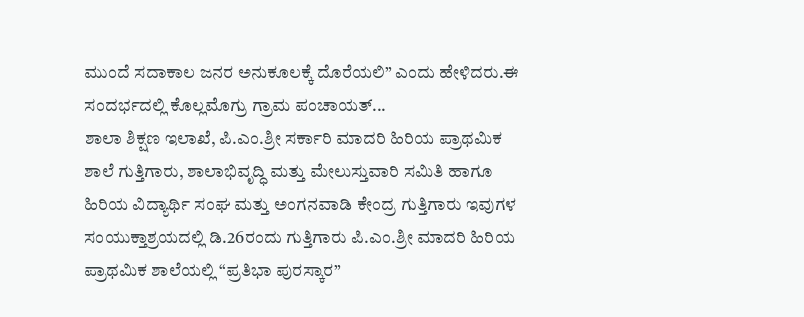ಮುಂದೆ ಸದಾಕಾಲ ಜನರ ಅನುಕೂಲಕ್ಕೆ ದೊರೆಯಲಿ” ಎಂದು ಹೇಳಿದರು.ಈ ಸಂದರ್ಭದಲ್ಲಿ ಕೊಲ್ಲಮೊಗ್ರು ಗ್ರಾಮ ಪಂಚಾಯತ್...
ಶಾಲಾ ಶಿಕ್ಷಣ ಇಲಾಖೆ, ಪಿ.ಎಂ.ಶ್ರೀ ಸರ್ಕಾರಿ ಮಾದರಿ ಹಿರಿಯ ಪ್ರಾಥಮಿಕ ಶಾಲೆ ಗುತ್ತಿಗಾರು, ಶಾಲಾಭಿವೃದ್ಧಿ ಮತ್ತು ಮೇಲುಸ್ತುವಾರಿ ಸಮಿತಿ ಹಾಗೂ ಹಿರಿಯ ವಿದ್ಯಾರ್ಥಿ ಸಂಘ ಮತ್ತು ಅಂಗನವಾಡಿ ಕೇಂದ್ರ ಗುತ್ತಿಗಾರು ಇವುಗಳ ಸಂಯುಕ್ತಾಶ್ರಯದಲ್ಲಿ ಡಿ.26ರಂದು ಗುತ್ತಿಗಾರು ಪಿ.ಎಂ.ಶ್ರೀ ಮಾದರಿ ಹಿರಿಯ ಪ್ರಾಥಮಿಕ ಶಾಲೆಯಲ್ಲಿ “ಪ್ರತಿಭಾ ಪುರಸ್ಕಾರ”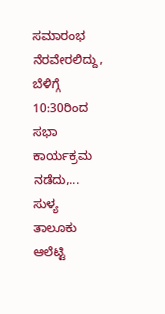ಸಮಾರಂಭ ನೆರವೇರಲಿದ್ದು, ಬೆಳಿಗ್ಗೆ 10:30ರಿಂದ ಸಭಾ ಕಾರ್ಯಕ್ರಮ ನಡೆದು,...
ಸುಳ್ಯ ತಾಲೂಕು ಆಲೆಟ್ಟಿ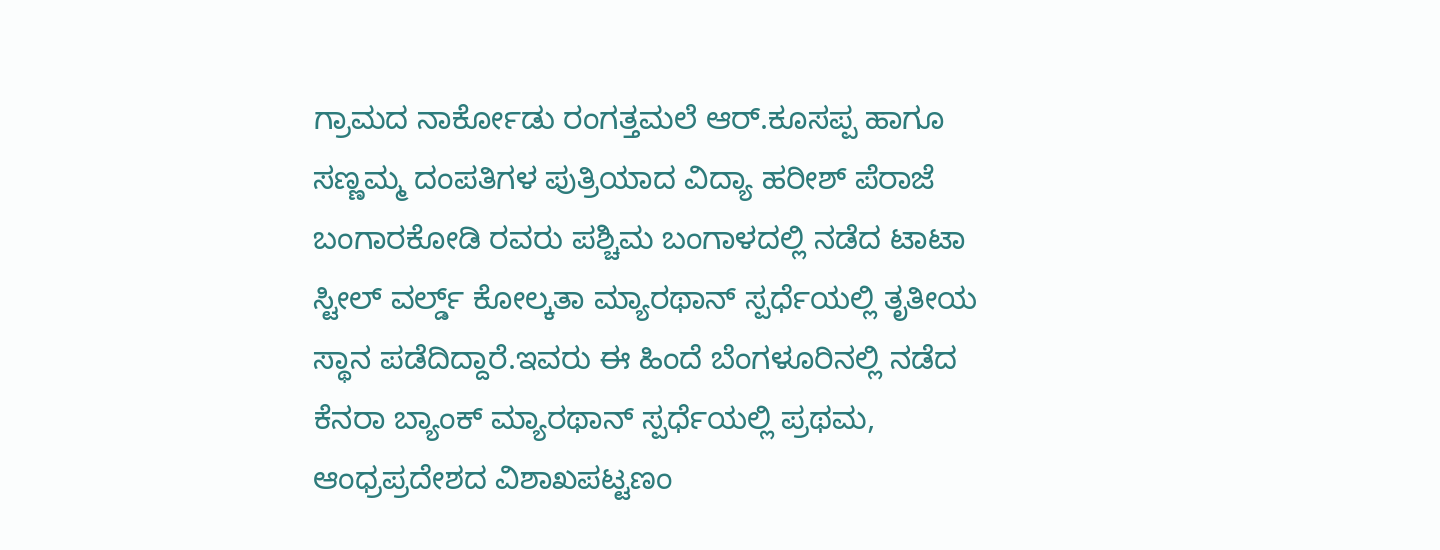ಗ್ರಾಮದ ನಾರ್ಕೋಡು ರಂಗತ್ತಮಲೆ ಆರ್.ಕೂಸಪ್ಪ ಹಾಗೂ ಸಣ್ಣಮ್ಮ ದಂಪತಿಗಳ ಪುತ್ರಿಯಾದ ವಿದ್ಯಾ ಹರೀಶ್ ಪೆರಾಜೆ ಬಂಗಾರಕೋಡಿ ರವರು ಪಶ್ಚಿಮ ಬಂಗಾಳದಲ್ಲಿ ನಡೆದ ಟಾಟಾ ಸ್ಟೀಲ್ ವರ್ಲ್ಡ್ ಕೋಲ್ಕತಾ ಮ್ಯಾರಥಾನ್ ಸ್ಪರ್ಧೆಯಲ್ಲಿ ತೃತೀಯ ಸ್ಥಾನ ಪಡೆದಿದ್ದಾರೆ.ಇವರು ಈ ಹಿಂದೆ ಬೆಂಗಳೂರಿನಲ್ಲಿ ನಡೆದ ಕೆನರಾ ಬ್ಯಾಂಕ್ ಮ್ಯಾರಥಾನ್ ಸ್ಪರ್ಧೆಯಲ್ಲಿ ಪ್ರಥಮ, ಆಂಧ್ರಪ್ರದೇಶದ ವಿಶಾಖಪಟ್ಟಣಂ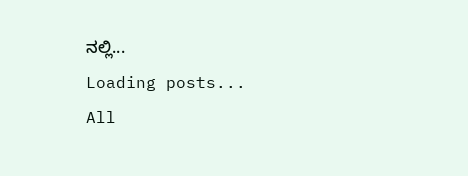ನಲ್ಲಿ...
Loading posts...
All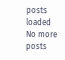posts loaded
No more posts